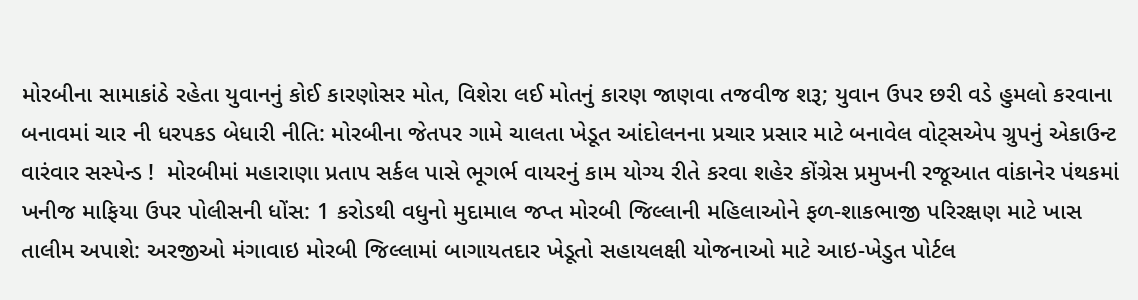મોરબીના સામાકાંઠે રહેતા યુવાનનું કોઈ કારણોસર મોત, વિશેરા લઈ મોતનું કારણ જાણવા તજવીજ શરૂ; યુવાન ઉપર છરી વડે હુમલો કરવાના બનાવમાં ચાર ની ધરપકડ બેધારી નીતિ: મોરબીના જેતપર ગામે ચાલતા ખેડૂત આંદોલનના પ્રચાર પ્રસાર માટે બનાવેલ વોટ્સએપ ગ્રુપનું એકાઉન્ટ વારંવાર સસ્પેન્ડ !  મોરબીમાં મહારાણા પ્રતાપ સર્કલ પાસે ભૂગર્ભ વાયરનું કામ યોગ્ય રીતે કરવા શહેર કોંગ્રેસ પ્રમુખની રજૂઆત વાંકાનેર પંથકમાં ખનીજ માફિયા ઉપર પોલીસની ધોંસ: 1 કરોડથી વધુનો મુદામાલ જપ્ત મોરબી જિલ્લાની મહિલાઓને ફળ-શાકભાજી પરિરક્ષણ માટે ખાસ તાલીમ અપાશે: અરજીઓ મંગાવાઇ મોરબી જિલ્લામાં બાગાયતદાર ખેડૂતો સહાયલક્ષી યોજનાઓ માટે આઇ-ખેડુત પોર્ટલ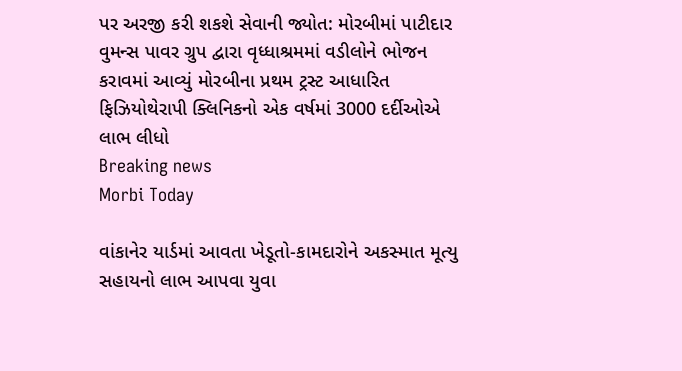પર અરજી કરી શકશે સેવાની જ્યોત: મોરબીમાં પાટીદાર વુમન્સ પાવર ગ્રુપ દ્વારા વૃધ્ધાશ્રમમાં વડીલોને ભોજન કરાવમાં આવ્યું મોરબીના પ્રથમ ટ્રસ્ટ આધારિત ફિઝિયોથેરાપી ક્લિનિકનો એક વર્ષમાં 3000 દર્દીઓએ લાભ લીધો
Breaking news
Morbi Today

વાંકાનેર યાર્ડમાં આવતા ખેડૂતો-કામદારોને અકસ્માત મૂત્યુ સહાયનો લાભ આપવા યુવા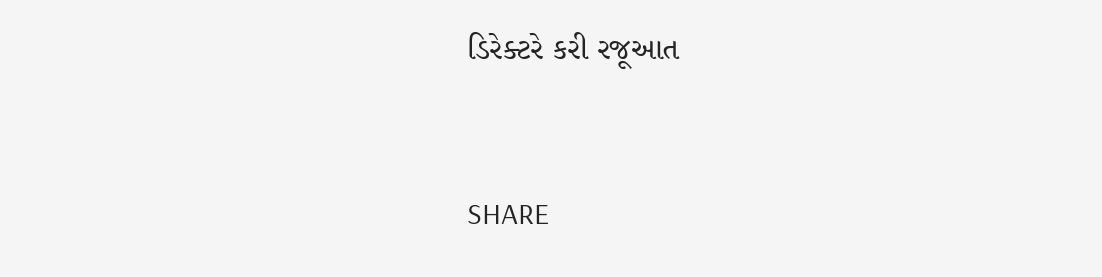ડિરેક્ટરે કરી રજૂઆત


SHARE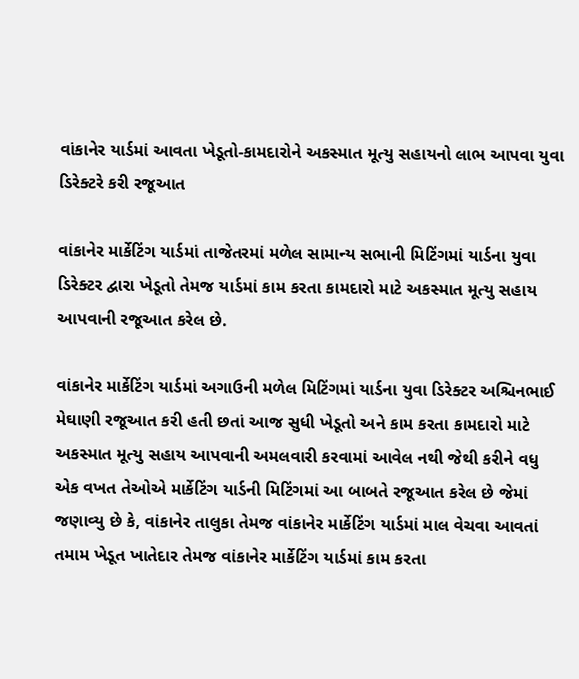વાંકાનેર યાર્ડમાં આવતા ખેડૂતો-કામદારોને અકસ્માત મૂત્યુ સહાયનો લાભ આપવા યુવા ડિરેક્ટરે કરી રજૂઆત

વાંકાનેર માર્કેટિંગ યાર્ડમાં તાજેતરમાં મળેલ સામાન્ય સભાની મિટિંગમાં યાર્ડના યુવા ડિરેક્ટર દ્વારા ખેડૂતો તેમજ યાર્ડમાં કામ કરતા કામદારો માટે અકસ્માત મૂત્યુ સહાય આપવાની રજૂઆત કરેલ છે.

વાંકાનેર માર્કેટિંગ યાર્ડમાં અગાઉની મળેલ મિટિંગમાં યાર્ડના યુવા ડિરેક્ટર અશ્ચિનભાઈ મેઘાણી રજૂઆત કરી હતી છતાં આજ સુધી ખેડૂતો અને કામ કરતા કામદારો માટે અકસ્માત મૂત્યુ સહાય આપવાની અમલવારી કરવામાં આવેલ નથી જેથી કરીને વધુ એક વખત તેઓએ માર્કેટિંગ યાર્ડની મિટિંગમાં આ બાબતે રજૂઆત કરેલ છે જેમાં જણાવ્યુ છે કે, વાંકાનેર તાલુકા તેમજ વાંકાનેર માર્કેટિંગ યાર્ડમાં માલ વેચવા આવતાં તમામ ખેડૂત ખાતેદાર તેમજ વાંકાનેર માર્કેટિંગ યાર્ડમાં કામ કરતા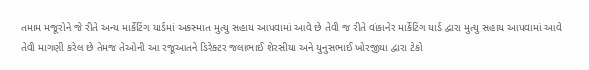તમામ મજૂરોને જે રીતે અન્ય માર્કેટિંગ યાર્ડમાં અકસ્માત મુત્યુ સહાય આપવામાં આવે છે તેવી જ રીતે વાંકાનેર માર્કેટિંગ યાર્ડ દ્વારા મુત્યુ સહાય આપવામાં આવે તેવી માગણી કરેલ છે તેમજ તેઓની આ રજૂઆતને ડિરેક્ટર જલાભાઈ શેરસીયા અને યુનુસભાઈ ખોરજીયા દ્વારા ટેકો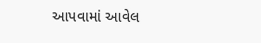આપવામાં આવેલ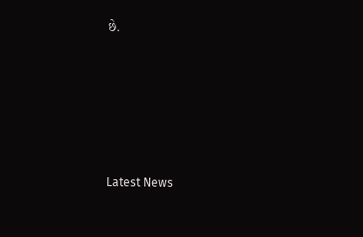છે.






Latest News